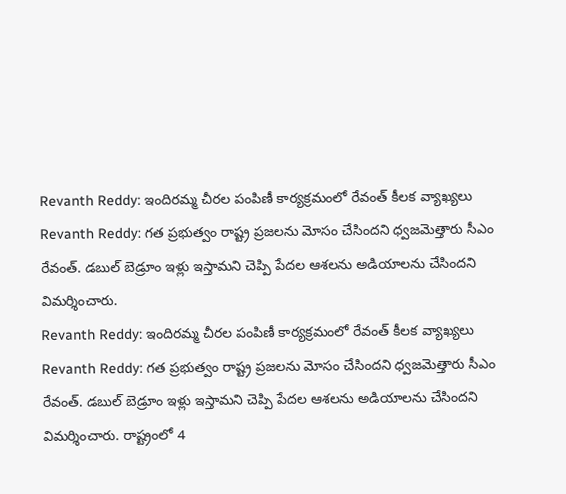Revanth Reddy: ఇందిరమ్మ చీరల పంపిణీ కార్యక్రమంలో రేవంత్ కీలక వ్యాఖ్యలు
Revanth Reddy: గత ప్రభుత్వం రాష్ట్ర ప్రజలను మోసం చేసిందని ధ్వజమెత్తారు సీఎం రేవంత్. డబుల్ బెడ్రూం ఇళ్లు ఇస్తామని చెప్పి పేదల ఆశలను అడియాలను చేసిందని విమర్శించారు.
Revanth Reddy: ఇందిరమ్మ చీరల పంపిణీ కార్యక్రమంలో రేవంత్ కీలక వ్యాఖ్యలు
Revanth Reddy: గత ప్రభుత్వం రాష్ట్ర ప్రజలను మోసం చేసిందని ధ్వజమెత్తారు సీఎం రేవంత్. డబుల్ బెడ్రూం ఇళ్లు ఇస్తామని చెప్పి పేదల ఆశలను అడియాలను చేసిందని విమర్శించారు. రాష్ట్రంలో 4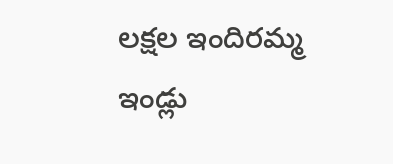లక్షల ఇందిరమ్మ ఇండ్లు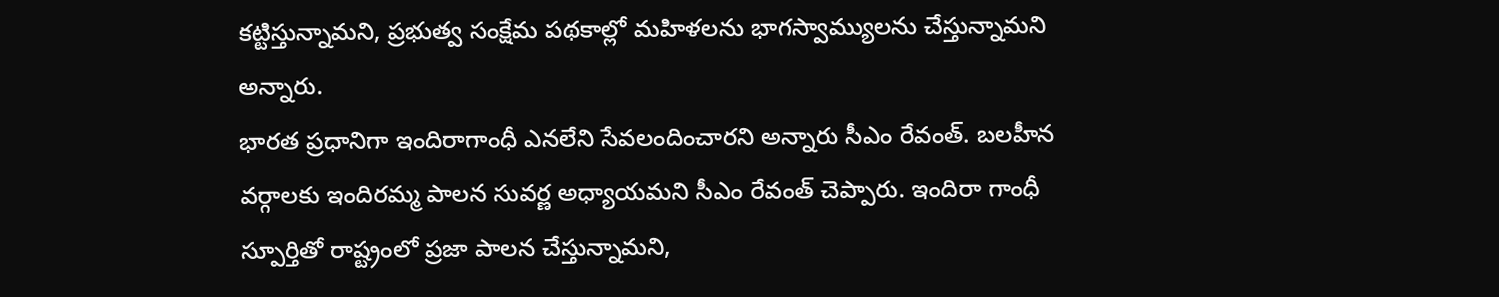కట్టిస్తున్నామని, ప్రభుత్వ సంక్షేమ పథకాల్లో మహిళలను భాగస్వామ్యులను చేస్తున్నామని అన్నారు.
భారత ప్రధానిగా ఇందిరాగాంధీ ఎనలేని సేవలందించారని అన్నారు సీఎం రేవంత్. బలహీన వర్గాలకు ఇందిరమ్మ పాలన సువర్ణ అధ్యాయమని సీఎం రేవంత్ చెప్పారు. ఇందిరా గాంధీ స్పూర్తితో రాష్ట్రంలో ప్రజా పాలన చేస్తున్నామని,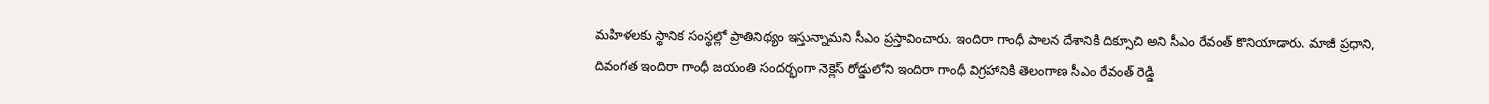మహిళలకు స్థానిక సంస్థల్లో ప్రాతినిథ్యం ఇస్తున్నామని సీఎం ప్రస్తావించారు. ఇందిరా గాంధీ పాలన దేశానికి దిక్సూచి అని సీఎం రేవంత్ కొనియాడారు. మాజీ ప్రధాని, దివంగత ఇందిరా గాంధీ జయంతి సందర్భంగా నెక్లెస్ రోడ్డులోని ఇందిరా గాంధీ విగ్రహానికి తెలంగాణ సీఎం రేవంత్ రెడ్డి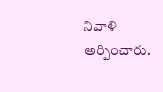నివాళి అర్పించారు.